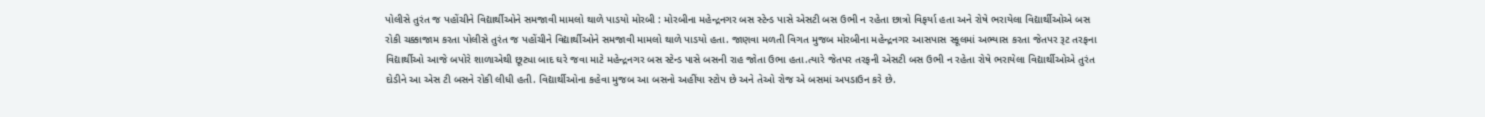પોલીસે તુરંત જ પહોંચીને વિદ્યાર્થીઓને સમજાવી મામલો થાળે પાડયો મોરબી : મોરબીના મહેન્દ્રનગર બસ સ્ટેન્ડ પાસે એસટી બસ ઉભી ન રહેતા છાત્રો વિફર્યા હતા અને રોષે ભરાયેલા વિદ્યાર્થીઓએ બસ રોકી ચક્કાજામ કરતા પોલીસે તુરંત જ પહોંચીને વિદ્યાર્થીઓને સમજાવી મામલો થાળે પાડયો હતા. જાણવા મળતી વિગત મુજબ મોરબીના મહેન્દ્રનગર આસપાસ સ્કૂલમાં અભ્યાસ કરતા જેતપર રૂટ તરફના વિદ્યાર્થીઓ આજે બપોરે શાળાએથી છૂટ્યા બાદ ઘરે જવા માટે મહેન્દ્રનગર બસ સ્ટેન્ડ પાસે બસની રાહ જોતા ઉભા હતા.ત્યારે જેતપર તરફની એસટી બસ ઉભી ન રહેતા રોષે ભરાયેલા વિદ્યાર્થીઓએ તુરંત દોડીને આ એસ ટી બસને રોકી લીધી હતી. વિદ્યાર્થીઓના કહેવા મુજબ આ બસનો અહીંયા સ્ટોપ છે અને તેઓ રોજ એ બસમાં અપડાઉન કરે છે.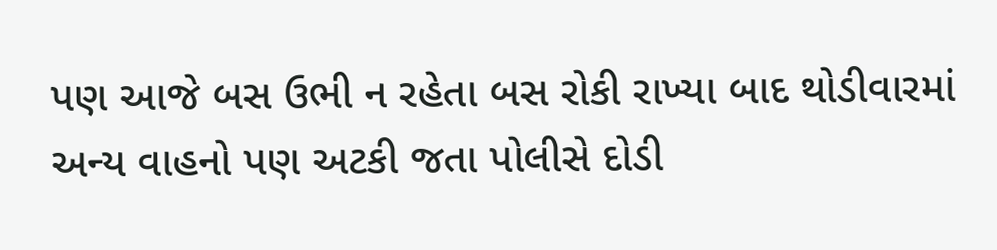પણ આજે બસ ઉભી ન રહેતા બસ રોકી રાખ્યા બાદ થોડીવારમાં અન્ય વાહનો પણ અટકી જતા પોલીસે દોડી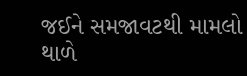જઈને સમજાવટથી મામલો થાળે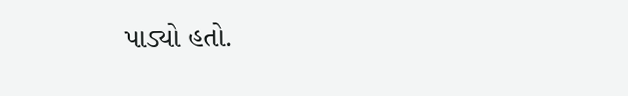પાડ્યો હતો.